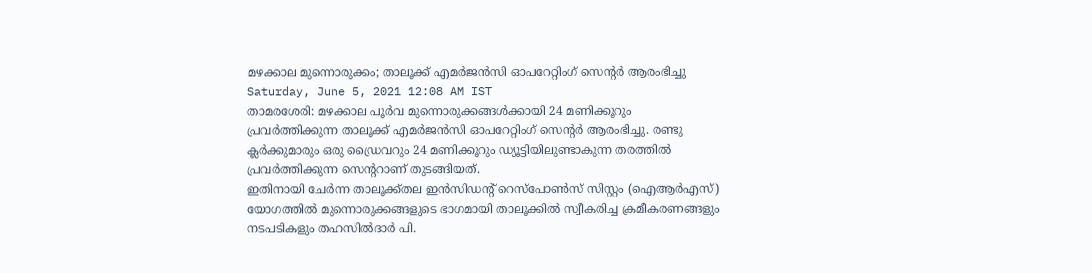മഴക്കാല മുന്നൊരുക്കം; താലൂക്ക് എമര്‍ജന്‍സി ഓപറേറ്റിംഗ് സെന്‍റര്‍ ആരംഭിച്ചു
Saturday, June 5, 2021 12:08 AM IST
താമരശേരി: മഴക്കാല പൂര്‍വ മുന്നൊരുക്കങ്ങള്‍ക്കായി 24 മണിക്കൂറും പ്രവര്‍ത്തിക്കുന്ന താലൂക്ക് എമര്‍ജന്‍സി ഓപറേറ്റിംഗ് സെന്‍റര്‍ ആരംഭിച്ചു. രണ്ടു ക്ലര്‍ക്കുമാരും ഒരു ഡ്രൈവറും 24 മണിക്കൂറും ഡ്യൂട്ടിയിലുണ്ടാകുന്ന തരത്തില്‍ പ്രവര്‍ത്തിക്കുന്ന സെന്‍ററാണ് തുടങ്ങിയത്.
ഇതിനായി ചേര്‍ന്ന താലൂക്ക്തല ഇന്‍സിഡന്‍റ് റെസ്പോണ്‍സ് സിസ്റ്റം (ഐആര്‍എസ്) യോഗത്തില്‍ മുന്നൊരുക്കങ്ങളുടെ ഭാഗമായി താലൂക്കില്‍ സ്വീകരിച്ച ക്രമീകരണങ്ങളും നടപടികളും തഹസില്‍ദാര്‍ പി.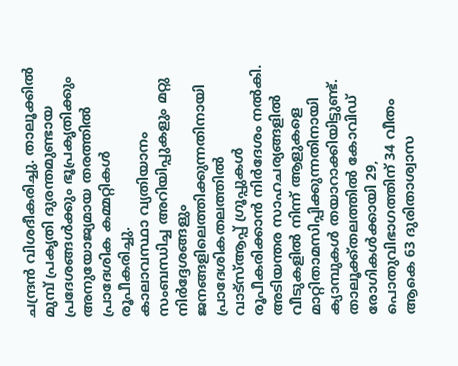ചന്ദ്രന്‍ വിശദീകരിച്ചു. താലൂക്കില്‍ മുമ്പ് പ്രകൃതി ദുരന്തമുണ്ടായ പ്രദേശങ്ങള്‍ക്കും ഭൂപ്രകൃതിക്കും അനുയോജ്യമായ തരത്തില്‍ പ്രാദേശിക കമ്മറ്റികള്‍ രൂപീകരിച്ചു.
കാലാവസ്ഥാ വ്യതിയാനം സംബന്ധിച്ച അറിയിപ്പുകളും മറ്റു നിര്‍ദ്ദേശങ്ങളും ജനങ്ങളിലെത്തിക്കുന്നതിനായി പ്രാദേശികതലത്തില്‍ വാട്സ്ആപ്പ് ഗ്രൂപ്പുകള്‍ രൂപീകരിക്കാന്‍ നിര്‍ദേശം നല്‍കി. അടിയന്തര സാഹചര്യങ്ങളില്‍ വീടുകളില്‍ നിന്ന് ആളുകളെ മാറ്റിതാമസിപ്പിക്കുന്നതിനായി ക്യാമ്പുകള്‍ തയാറാക്കിയിട്ടുണ്ട്. താലൂക്ക്തലത്തില്‍ കോവിഡ് രോഗികള്‍ക്കായി 29, പൊതുവിഭാഗത്തിന് 34 വീതം ആകെ 63 ദുരിതാശ്വാസ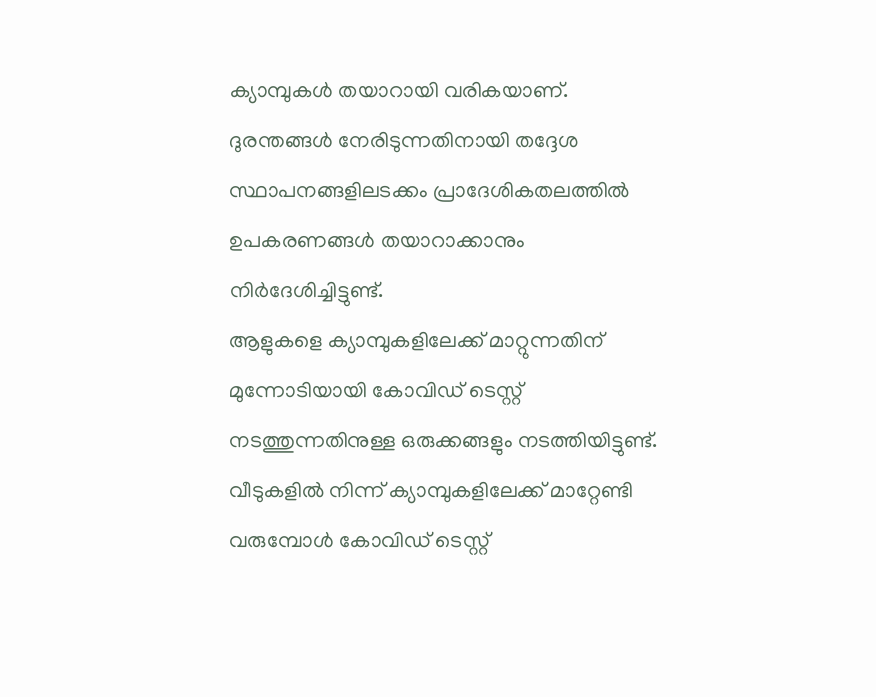ക്യാമ്പുകള്‍ തയാറായി വരികയാണ്. ദുരന്തങ്ങള്‍ നേരിടുന്നതിനായി തദ്ദേശ സ്ഥാപനങ്ങളിലടക്കം പ്രാദേശികതലത്തില്‍ ഉപകരണങ്ങള്‍ തയാറാക്കാനും നിര്‍ദേശിച്ചിട്ടുണ്ട്.
ആളുകളെ ക്യാമ്പുകളിലേക്ക് മാറ്റുന്നതിന് മുന്നോടിയായി കോവിഡ് ടെസ്റ്റ് നടത്തുന്നതിനുള്ള ഒരുക്കങ്ങളും നടത്തിയിട്ടുണ്ട്. വീടുകളില്‍ നിന്ന് ക്യാമ്പുകളിലേക്ക് മാറ്റേണ്ടി വരുമ്പോള്‍ കോവിഡ് ടെസ്റ്റ്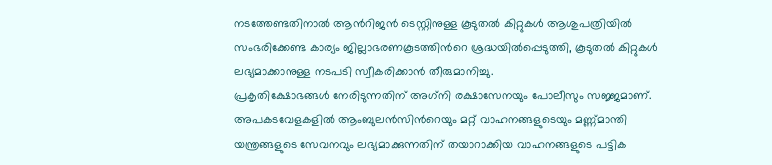നടത്തേണ്ടതിനാല്‍ ആന്‍റിജന്‍ ടെസ്റ്റിനുള്ള കൂടുതല്‍ കിറ്റുകള്‍ ആശുപത്രിയില്‍ സംഭരിക്കേണ്ട കാര്യം ജില്ലാഭരണകൂടത്തിന്‍റെ ശ്രദ്ധയില്‍പ്പെടുത്തി, കൂടുതല്‍ കിറ്റുകള്‍ ലഭ്യമാക്കാനുള്ള നടപടി സ്വീകരിക്കാന്‍ തീരുമാനിച്ചു.
പ്രകൃതിക്ഷോഭങ്ങള്‍ നേരിടുന്നതിന് അഗ്‌നി രക്ഷാസേനയും പോലീസും സജ്ജമാണ്. അപകടവേളകളില്‍ ആംബുലന്‍സിന്‍റെയും മറ്റ് വാഹനങ്ങളുടെയും മണ്ണ്മാന്തി യന്ത്രങ്ങളുടെ സേവനവും ലഭ്യമാക്കുന്നതിന് തയാറാക്കിയ വാഹനങ്ങളുടെ പട്ടിക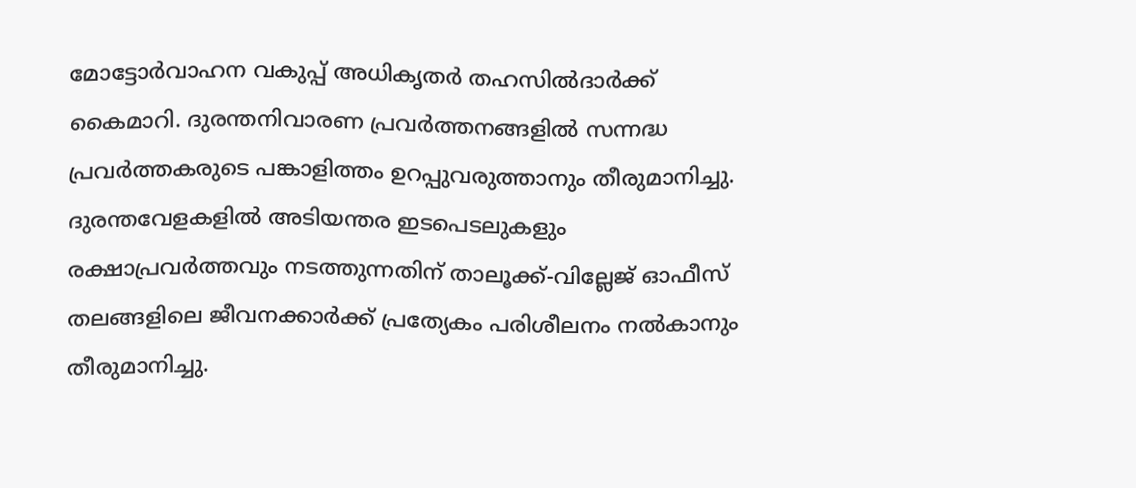മോട്ടോര്‍വാഹന വകുപ്പ് അധികൃതര്‍ തഹസില്‍ദാര്‍ക്ക് കൈമാറി. ദുരന്തനിവാരണ പ്രവര്‍ത്തനങ്ങളില്‍ സന്നദ്ധ പ്രവര്‍ത്തകരുടെ പങ്കാളിത്തം ഉറപ്പുവരുത്താനും തീരുമാനിച്ചു. ദുരന്തവേളകളില്‍ അടിയന്തര ഇടപെടലുകളും രക്ഷാപ്രവര്‍ത്തവും നടത്തുന്നതിന് താലൂക്ക്-വില്ലേജ് ഓഫീസ് തലങ്ങളിലെ ജീവനക്കാര്‍ക്ക് പ്രത്യേകം പരിശീലനം നല്‍കാനും തീരുമാനിച്ചു.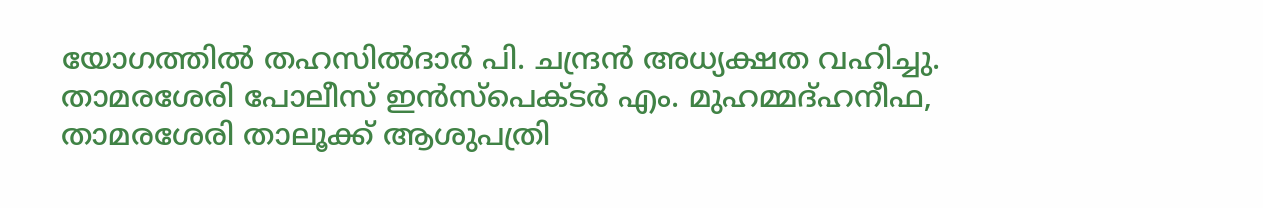യോഗത്തില്‍ തഹസില്‍ദാര്‍ പി. ചന്ദ്രന്‍ അധ്യക്ഷത വഹിച്ചു. താമരശേരി പോലീസ് ഇന്‍സ്പെക്ടര്‍ എം. മുഹമ്മദ്ഹനീഫ, താമരശേരി താലൂക്ക് ആശുപത്രി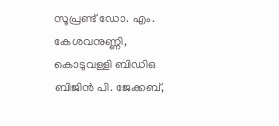സൂപ്രണ്ട് ഡോ. എം. കേശവനുണ്ണി, കൊടുവള്ളി ബിഡിഒ ബിജിന്‍ പി. ജേക്കബ്,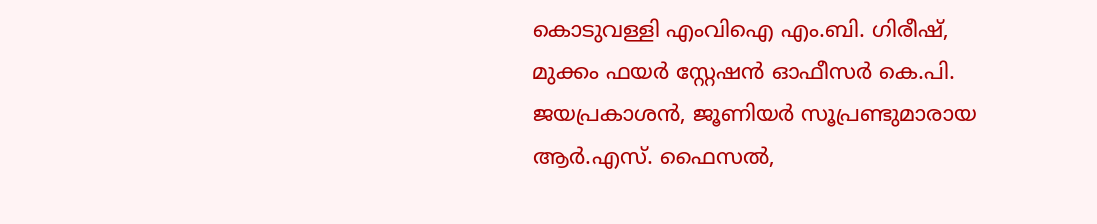കൊടുവള്ളി എംവിഐ എം.ബി. ഗിരീഷ്, മുക്കം ഫയര്‍ സ്റ്റേഷന്‍ ഓഫീസര്‍ കെ.പി. ജയപ്രകാശന്‍, ജൂണിയര്‍ സൂപ്രണ്ടുമാരായ ആർ.എസ്. ഫൈസല്‍,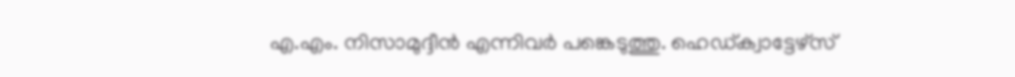എ.എം. നിസാമുദ്ദീന്‍ എന്നിവര്‍ പങ്കെടുത്തു. ഹെഡ്ക്വാട്ടേഴ്സ്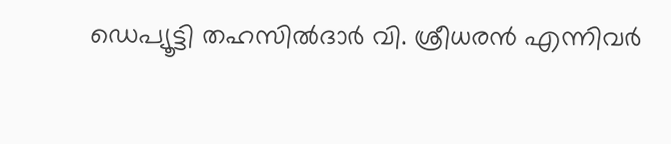ഡെപ്യൂട്ടി തഹസില്‍ദാര്‍ വി. ശ്രീധരന്‍ എന്നിവര്‍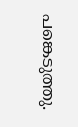പങ്കെടുത്തു.